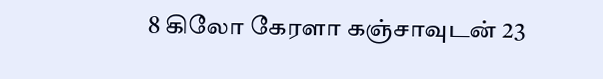8 கிலோ கேரளா கஞ்சாவுடன் 23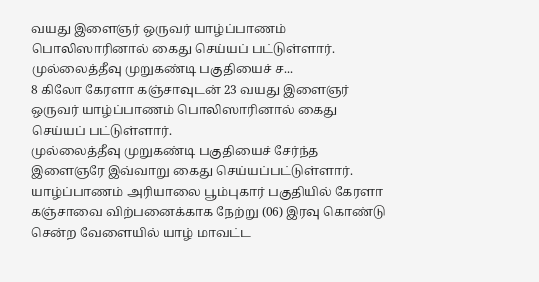வயது இளைஞர் ஒருவர் யாழ்ப்பாணம் பொலிஸாரினால் கைது செய்யப் பட்டுள்ளார். முல்லைத்தீவு முறுகண்டி பகுதியைச் ச...
8 கிலோ கேரளா கஞ்சாவுடன் 23 வயது இளைஞர் ஒருவர் யாழ்ப்பாணம் பொலிஸாரினால் கைது செய்யப் பட்டுள்ளார்.
முல்லைத்தீவு முறுகண்டி பகுதியைச் சேர்ந்த இளைஞரே இவ்வாறு கைது செய்யப்பட்டுள்ளார்.
யாழ்ப்பாணம் அரியாலை பூம்புகார் பகுதியில் கேரளா கஞ்சாவை விற்பனைக்காக நேற்று (06) இரவு கொண்டு சென்ற வேளையில் யாழ் மாவட்ட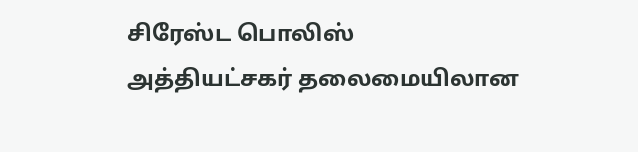சிரேஸ்ட பொலிஸ் அத்தியட்சகர் தலைமையிலான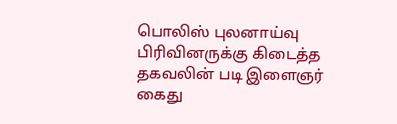பொலிஸ் புலனாய்வு பிரிவினருக்கு கிடைத்த தகவலின் படி இளைஞர் கைது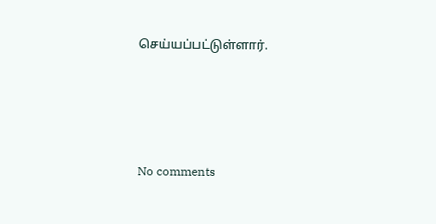செய்யப்பட்டுள்ளார்.




No comments